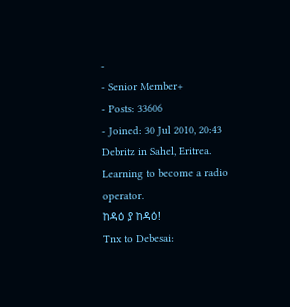-
- Senior Member+
- Posts: 33606
- Joined: 30 Jul 2010, 20:43
Debritz in Sahel, Eritrea.
Learning to become a radio operator.
ከዳዕ ያ ከዳዕ!
Tnx to Debesai: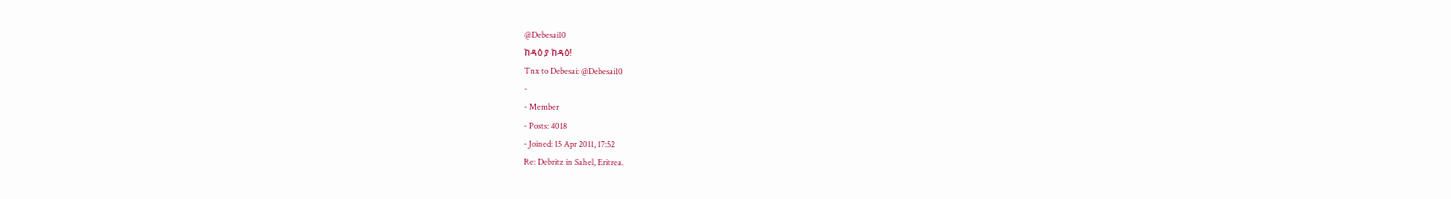@Debesai10
ከዳዕ ያ ከዳዕ!
Tnx to Debesai: @Debesai10
-
- Member
- Posts: 4018
- Joined: 15 Apr 2011, 17:52
Re: Debritz in Sahel, Eritrea.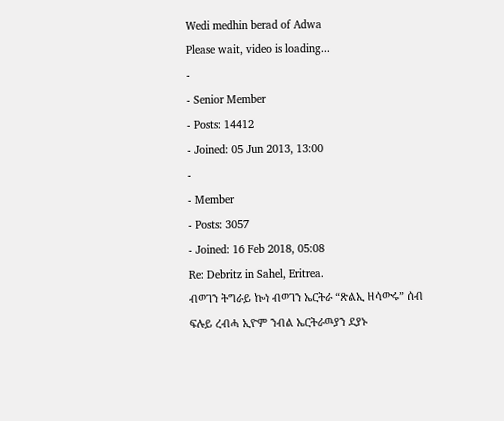Wedi medhin berad of Adwa
Please wait, video is loading...
-
- Senior Member
- Posts: 14412
- Joined: 05 Jun 2013, 13:00
-
- Member
- Posts: 3057
- Joined: 16 Feb 2018, 05:08
Re: Debritz in Sahel, Eritrea.
ብወገን ትግራይ ኰነ ብወገን ኤርትራ “ጽልኢ ዘሳውሩ” ሰብ ፍሉይ ረብሓ ኢዮም ንብል ኤርትራዉያን ደያኑ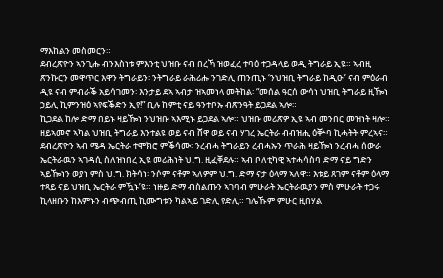ማእከልን መስመርን።
ደብረጽዮን ኣንጊሑ ብንእስነቱ ምእንቲ ህዝቡ ናብ በረኻ ዝወፈረ ተባዕ ተጋዳላይ ወዲ ትግራይ ኢዩ። ኣብዚ ጽንኩርን መዋጥር እዋን ትግራይን፡ ንትግራይ ራሕሪሑ ንገድሊ ጠንጢኑ ‘ንህዝቢ ትግራይ ከዲዑ’ ናብ ምዕራብ ዲዩ ናብ ምብራቕ አይሳገመን፡ እንታይ ደኣ ኣብታ ዝኣመነላ መትከል፡ “መሰል ዓርሰ ውሳነ ህዝቢ ትግራይ ዚዀነ ኃይሊ ኪምንዝዕ ኣየፍቕድን ኢየ!” ቢሉ ከምቲ ናይ ዓንተቦኡ ብጽንዓት ይጋደል ኣሎ።
ኪጋደል ከሎ ድማ በይኑ ዛይዀነ ንህዝቡ ኣእሚኑ ይጋደል ኣሎ። ህዝቡ መሪጽዎ ኢዩ ኣብ መንበር መዝነት ዛሎ። ዘይኣመኖ ኣካል ህዝቢ ትግራይ እንተልዩ ወይ ናብ ሸዋ ወይ ናብ ሃገረ ኤርትራ ብብዝሒ ዕቝባ ኪሓትት ምረኣና።
ደብረጽዮን ኣብ ሜዳ ኤርትራ ተሞክሮ ምቕሳሙ፡ ንረብሓ ትግራይን ረብሓኡን ጥራሕ ዛይዀነ ንረብሓ ሰውራ ኤርትራዉን ኣገዳሲ ስለዝነበረ ኢዩ መሪሕነት ህ.ግ. ዚፈቐደሉ። ኣብ ቦለቲካዊ ኣተሓሳስባ ድማ ናይ ግድን ኣይዀነን ወያነ ምስ ህ.ግ. ክትሳነ፡ ንሶም ናቶም ኣለዎም ህ.ግ. ድማ ናታ ዕላማ ኣለዋ። እቱይ ጸገም ናቶም ዕላማ ተጻይ ናይ ህዝቢ ኤርትራ ምዃኑ’ዩ። ነዙይ ድማ ብስልጡን ኣገባብ ምሁራት ኤርትራዉያን ምስ ምሁራት ተጋሩ ኪላዘቡን ከእምኑን ብጭብጢ ኪሙግቱን ካልኣይ ገድሊ የድሊ። ገሌኹም ምሁር ዚበሃል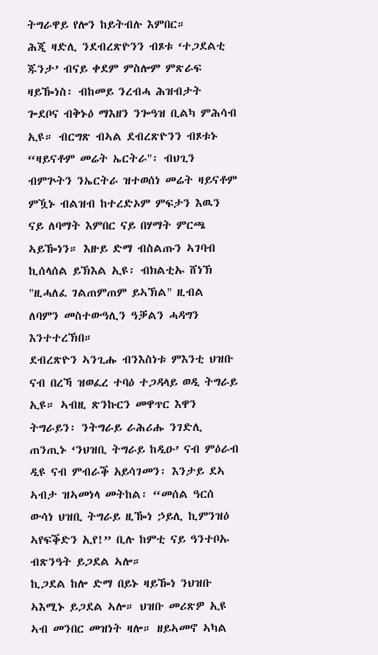ትግራዋይ የሎን ከይትብሉ እምበር።
ሕጂ ዛድሊ ንደብረጽዮንን ብጾቱ ‘ተጋደልቲ ጁንታ’ ብናይ ቀደም ምስሎም ምጽራፍ ዛይዀነስ፡ ብከመይ ንረብሓ ሕዝብታት ጐደቦና ብቅኑዕ ማእዘን ንጐዓዝ ቢልካ ምሕሳብ ኢዩ። ብርግጽ ብኣል ደብረጽዮንን ብጾቱኑ “ዛይናቶም መሬት ኤርትራ"፡ ብህጊን ብምጕትን ንኤርትራ ዝተወሰነ መሬት ዛይናቶም ምዃኑ ብልዝብ ከተረድኦም ምፍታን እዉን ናይ ለባማት እምበር ናይ በሃማት ምርጫ ኣይዀነን። እዙይ ድማ ብስልጡን ኣገባብ ኪሰላሰል ይኽእል ኢዩ፡ ብክልቲኡ ሸነኽ "ዚሓለፈ ገልጠምጠም ይኣኽል" ዚብል ለባምን መስተውዓሊን ዓቓልን ሓዳግን እንተተረኽበ።
ደብረጽዮን ኣንጊሑ ብንእስነቱ ምእንቲ ህዝቡ ናብ በረኻ ዝወፈረ ተባዕ ተጋዳላይ ወዲ ትግራይ ኢዩ። ኣብዚ ጽንኩርን መዋጥር እዋን ትግራይን፡ ንትግራይ ራሕሪሑ ንገድሊ ጠንጢኑ ‘ንህዝቢ ትግራይ ከዲዑ’ ናብ ምዕራብ ዲዩ ናብ ምብራቕ አይሳገመን፡ እንታይ ደኣ ኣብታ ዝኣመነላ መትከል፡ “መሰል ዓርሰ ውሳነ ህዝቢ ትግራይ ዚዀነ ኃይሊ ኪምንዝዕ ኣየፍቕድን ኢየ!” ቢሉ ከምቲ ናይ ዓንተቦኡ ብጽንዓት ይጋደል ኣሎ።
ኪጋደል ከሎ ድማ በይኑ ዛይዀነ ንህዝቡ ኣእሚኑ ይጋደል ኣሎ። ህዝቡ መሪጽዎ ኢዩ ኣብ መንበር መዝነት ዛሎ። ዘይኣመኖ ኣካል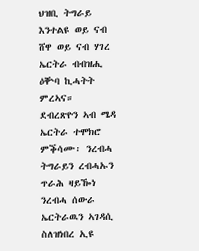ህዝቢ ትግራይ እንተልዩ ወይ ናብ ሸዋ ወይ ናብ ሃገረ ኤርትራ ብብዝሒ ዕቝባ ኪሓትት ምረኣና።
ደብረጽዮን ኣብ ሜዳ ኤርትራ ተሞክሮ ምቕሳሙ፡ ንረብሓ ትግራይን ረብሓኡን ጥራሕ ዛይዀነ ንረብሓ ሰውራ ኤርትራዉን ኣገዳሲ ስለዝነበረ ኢዩ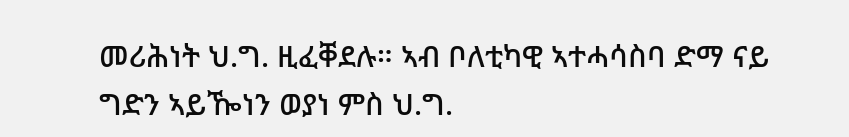መሪሕነት ህ.ግ. ዚፈቐደሉ። ኣብ ቦለቲካዊ ኣተሓሳስባ ድማ ናይ ግድን ኣይዀነን ወያነ ምስ ህ.ግ.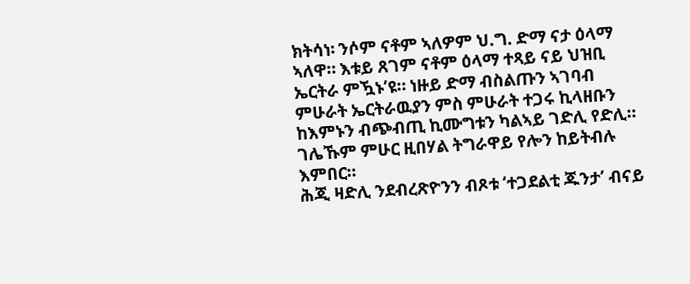ክትሳነ፡ ንሶም ናቶም ኣለዎም ህ.ግ. ድማ ናታ ዕላማ ኣለዋ። እቱይ ጸገም ናቶም ዕላማ ተጻይ ናይ ህዝቢ ኤርትራ ምዃኑ’ዩ። ነዙይ ድማ ብስልጡን ኣገባብ ምሁራት ኤርትራዉያን ምስ ምሁራት ተጋሩ ኪላዘቡን ከእምኑን ብጭብጢ ኪሙግቱን ካልኣይ ገድሊ የድሊ። ገሌኹም ምሁር ዚበሃል ትግራዋይ የሎን ከይትብሉ እምበር።
ሕጂ ዛድሊ ንደብረጽዮንን ብጾቱ ‘ተጋደልቲ ጁንታ’ ብናይ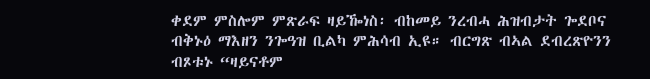ቀደም ምስሎም ምጽራፍ ዛይዀነስ፡ ብከመይ ንረብሓ ሕዝብታት ጐደቦና ብቅኑዕ ማእዘን ንጐዓዝ ቢልካ ምሕሳብ ኢዩ። ብርግጽ ብኣል ደብረጽዮንን ብጾቱኑ “ዛይናቶም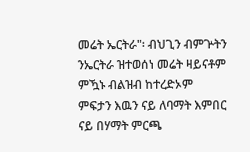መሬት ኤርትራ"፡ ብህጊን ብምጕትን ንኤርትራ ዝተወሰነ መሬት ዛይናቶም ምዃኑ ብልዝብ ከተረድኦም ምፍታን እዉን ናይ ለባማት እምበር ናይ በሃማት ምርጫ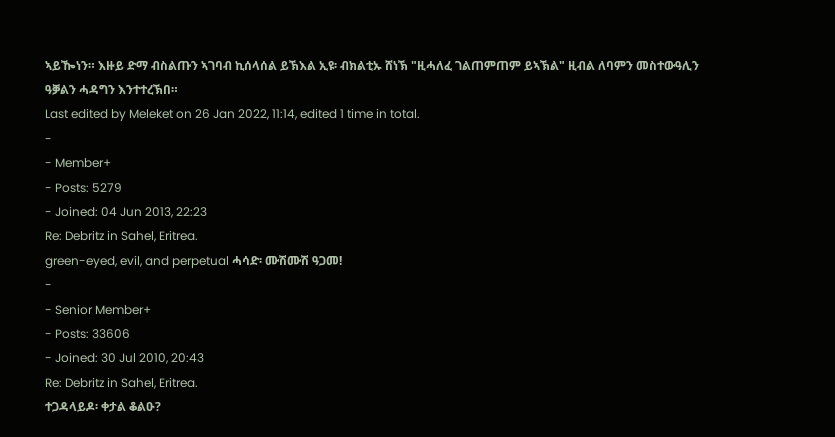ኣይዀነን። እዙይ ድማ ብስልጡን ኣገባብ ኪሰላሰል ይኽእል ኢዩ፡ ብክልቲኡ ሸነኽ "ዚሓለፈ ገልጠምጠም ይኣኽል" ዚብል ለባምን መስተውዓሊን ዓቓልን ሓዳግን እንተተረኽበ።
Last edited by Meleket on 26 Jan 2022, 11:14, edited 1 time in total.
-
- Member+
- Posts: 5279
- Joined: 04 Jun 2013, 22:23
Re: Debritz in Sahel, Eritrea.
green-eyed, evil, and perpetual ሓሳድ፡ ሙሽሙሽ ዓጋመ!
-
- Senior Member+
- Posts: 33606
- Joined: 30 Jul 2010, 20:43
Re: Debritz in Sahel, Eritrea.
ተጋዳላይዶ፡ ቀታል ቆልዑ?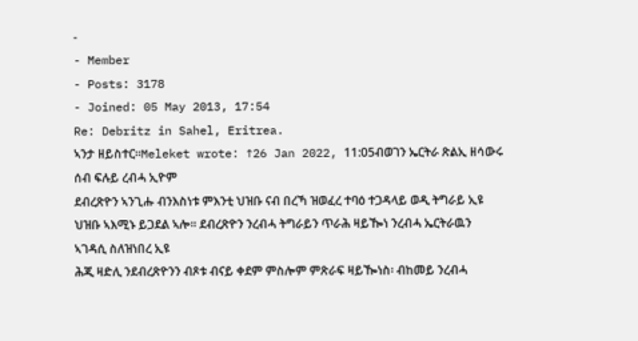-
- Member
- Posts: 3178
- Joined: 05 May 2013, 17:54
Re: Debritz in Sahel, Eritrea.
ኣንታ ዘይስተር።Meleket wrote: ↑26 Jan 2022, 11:05ብወገን ኤርትራ ጽልኢ ዘሳውሩ ሰብ ፍሉይ ረብሓ ኢዮም
ደብረጽዮን ኣንጊሑ ብንእስነቱ ምእንቲ ህዝቡ ናብ በረኻ ዝወፈረ ተባዕ ተጋዳላይ ወዲ ትግራይ ኢዩ ህዝቡ ኣእሚኑ ይጋደል ኣሎ። ደብረጽዮን ንረብሓ ትግራይን ጥራሕ ዛይዀነ ንረብሓ ኤርትራዉን ኣገዳሲ ስለዝነበረ ኢዩ
ሕጂ ዛድሊ ንደብረጽዮንን ብጾቱ ብናይ ቀደም ምስሎም ምጽራፍ ዛይዀነስ፡ ብከመይ ንረብሓ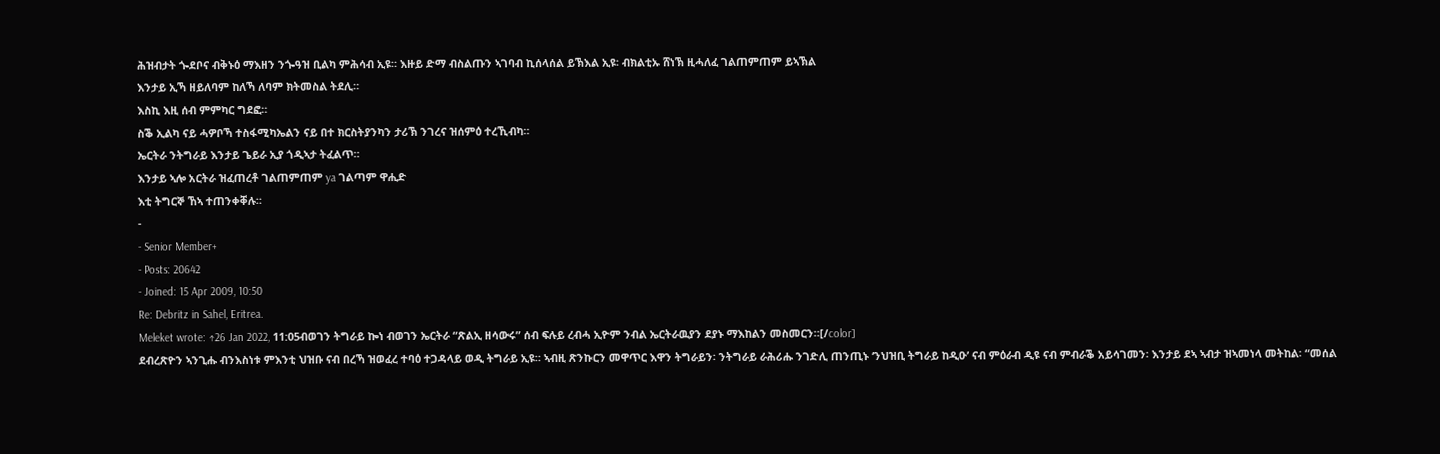ሕዝብታት ጐደቦና ብቅኑዕ ማእዘን ንጐዓዝ ቢልካ ምሕሳብ ኢዩ። እዙይ ድማ ብስልጡን ኣገባብ ኪሰላሰል ይኽእል ኢዩ፡ ብክልቲኡ ሸነኽ ዚሓለፈ ገልጠምጠም ይኣኽል
እንታይ ኢኻ ዘይለባም ከለኻ ለባም ክትመስል ትደሊ።
እስኪ እዚ ሰብ ምምካር ግደፎ።
ስቕ ኢልካ ናይ ሓዎቦኻ ተስፋሚካኤልን ናይ በተ ክርስትያንካን ታሪኽ ንገረና ዝሰምዕ ተረኺብካ።
ኤርትራ ንትግራይ እንታይ ጌይራ ኢያ ጎዲኣታ ትፈልጥ።
እንታይ ኣሎ አርትራ ዝፈጠረቶ ገልጠምጠም ya ገልጣም ዋሒድ
እቲ ትግርኞ ኸኣ ተጠንቀቐሉ።
-
- Senior Member+
- Posts: 20642
- Joined: 15 Apr 2009, 10:50
Re: Debritz in Sahel, Eritrea.
Meleket wrote: ↑26 Jan 2022, 11:05ብወገን ትግራይ ኰነ ብወገን ኤርትራ “ጽልኢ ዘሳውሩ” ሰብ ፍሉይ ረብሓ ኢዮም ንብል ኤርትራዉያን ደያኑ ማእከልን መስመርን።[/color]
ደብረጽዮን ኣንጊሑ ብንእስነቱ ምእንቲ ህዝቡ ናብ በረኻ ዝወፈረ ተባዕ ተጋዳላይ ወዲ ትግራይ ኢዩ። ኣብዚ ጽንኩርን መዋጥር እዋን ትግራይን፡ ንትግራይ ራሕሪሑ ንገድሊ ጠንጢኑ ‘ንህዝቢ ትግራይ ከዲዑ’ ናብ ምዕራብ ዲዩ ናብ ምብራቕ አይሳገመን፡ እንታይ ደኣ ኣብታ ዝኣመነላ መትከል፡ “መሰል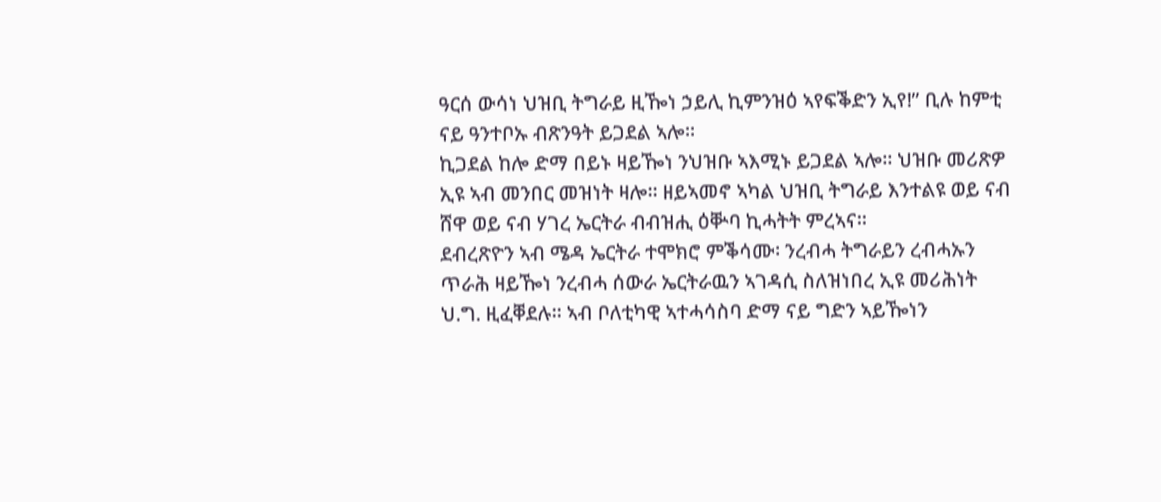ዓርሰ ውሳነ ህዝቢ ትግራይ ዚዀነ ኃይሊ ኪምንዝዕ ኣየፍቕድን ኢየ!” ቢሉ ከምቲ ናይ ዓንተቦኡ ብጽንዓት ይጋደል ኣሎ።
ኪጋደል ከሎ ድማ በይኑ ዛይዀነ ንህዝቡ ኣእሚኑ ይጋደል ኣሎ። ህዝቡ መሪጽዎ ኢዩ ኣብ መንበር መዝነት ዛሎ። ዘይኣመኖ ኣካል ህዝቢ ትግራይ እንተልዩ ወይ ናብ ሸዋ ወይ ናብ ሃገረ ኤርትራ ብብዝሒ ዕቝባ ኪሓትት ምረኣና።
ደብረጽዮን ኣብ ሜዳ ኤርትራ ተሞክሮ ምቕሳሙ፡ ንረብሓ ትግራይን ረብሓኡን ጥራሕ ዛይዀነ ንረብሓ ሰውራ ኤርትራዉን ኣገዳሲ ስለዝነበረ ኢዩ መሪሕነት ህ.ግ. ዚፈቐደሉ። ኣብ ቦለቲካዊ ኣተሓሳስባ ድማ ናይ ግድን ኣይዀነን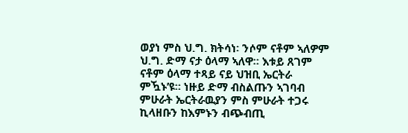ወያነ ምስ ህ.ግ. ክትሳነ፡ ንሶም ናቶም ኣለዎም ህ.ግ. ድማ ናታ ዕላማ ኣለዋ። እቱይ ጸገም ናቶም ዕላማ ተጻይ ናይ ህዝቢ ኤርትራ ምዃኑ’ዩ። ነዙይ ድማ ብስልጡን ኣገባብ ምሁራት ኤርትራዉያን ምስ ምሁራት ተጋሩ ኪላዘቡን ከእምኑን ብጭብጢ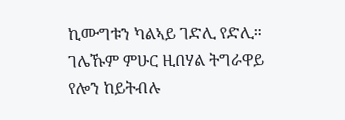ኪሙግቱን ካልኣይ ገድሊ የድሊ። ገሌኹም ምሁር ዚበሃል ትግራዋይ የሎን ከይትብሉ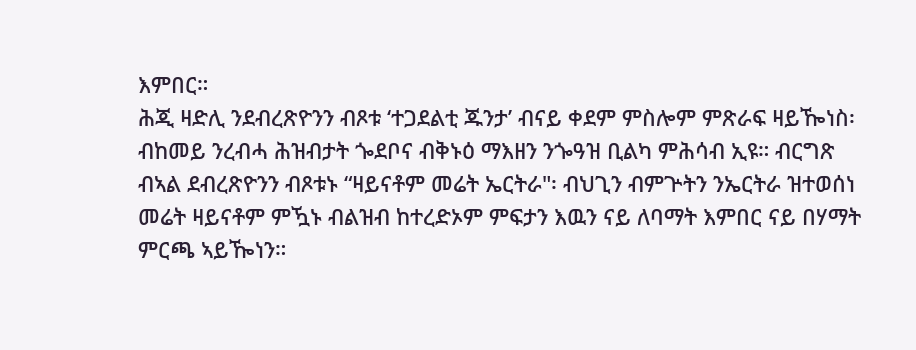እምበር።
ሕጂ ዛድሊ ንደብረጽዮንን ብጾቱ ‘ተጋደልቲ ጁንታ’ ብናይ ቀደም ምስሎም ምጽራፍ ዛይዀነስ፡ ብከመይ ንረብሓ ሕዝብታት ጐደቦና ብቅኑዕ ማእዘን ንጐዓዝ ቢልካ ምሕሳብ ኢዩ። ብርግጽ ብኣል ደብረጽዮንን ብጾቱኑ “ዛይናቶም መሬት ኤርትራ"፡ ብህጊን ብምጕትን ንኤርትራ ዝተወሰነ መሬት ዛይናቶም ምዃኑ ብልዝብ ከተረድኦም ምፍታን እዉን ናይ ለባማት እምበር ናይ በሃማት ምርጫ ኣይዀነን።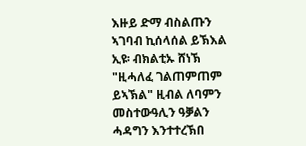እዙይ ድማ ብስልጡን ኣገባብ ኪሰላሰል ይኽእል ኢዩ፡ ብክልቲኡ ሸነኽ "ዚሓለፈ ገልጠምጠም ይኣኽል" ዚብል ለባምን መስተውዓሊን ዓቓልን ሓዳግን እንተተረኽበ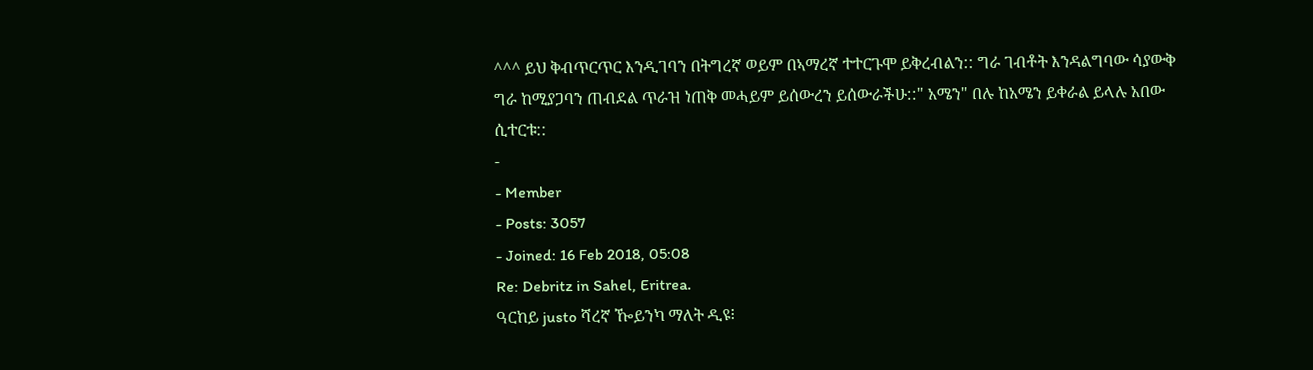^^^ ይህ ቅብጥርጥር እንዲገባን በትግረኛ ወይም በኣማረኛ ተተርጉሞ ይቅረብልን:: ግራ ገብቶት እንዳልግባው ሳያውቅ ግራ ከሚያጋባን ጠብደል ጥራዝ ነጠቅ መሓይም ይሰውረን ይሰውራችሁ::" አሜን" በሉ ከአሜን ይቀራል ይላሉ አበው ሲተርቱ::
-
- Member
- Posts: 3057
- Joined: 16 Feb 2018, 05:08
Re: Debritz in Sahel, Eritrea.
ዓርከይ justo ሻረኛ ዀይንካ ማለት ዲዩ፧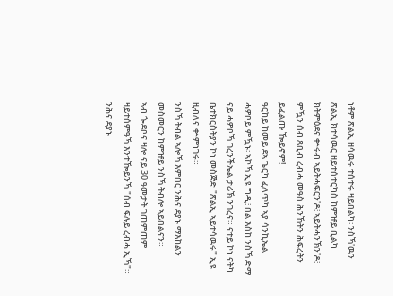ነቶም ጽልኢ ዘሳዉሩ ተሰተሩ ዛይበልካ፡ ንስኻ'ዉን ጽልኢ ክተሳዉር ዘይተሰተርካስ ከምዡይ ቢልካ ክትምዕደና ቍሩብ ኣይትሓፍርን'ዶ፧ ኣይትሓንኽን'ዶ፧ ምዃን ሰብ ጸቢብ ረብሓ መዓስ ሕንኸትን ሕፍረትን ይፈልጡ ዀይኖም!
ዓርከይ ከመይ ደኣ ጌርካ ፈለጥካ ኣያ ሳንኪኤል ሓዎቦይ ምዃኑ፡ ኣኮኻ ኢዩ ግዲ፧ በል እስከ ንስኻ ድማ ናይ ሓዎቦኻ ገረንችኤል ታሪኽ ንገረና። ናተይ ኮነ ናትካ ቤተክርስትያን ኮነ መስጅድ "ጽልኢ ኣይተሳዉሩ" ኢዩ ዚብለና ቍምነገሩ።
ንስኻ ትብል ኣሎኻ እምበር ንሕና ደያኑ ማእከልን መስመርን ከምዡይ ንስኻ ትብሎ ኣይበልናን።
ኣብ ጐደቦና ዛሎ ናይ 30 ዓመታት ገጠምጠም ዛይተሰምዓኻ እንተዀይንኻ "ሰብ ፍሉይ ረብሓ ኢኻ"። ንሕና ደያኑ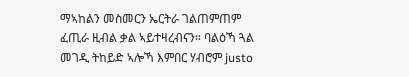ማኣከልን መስመርን ኤርትራ ገልጠምጠም ፈጢራ ዚብል ቃል ኣይተዛረብናን። ባልዕኻ ጓል መገዲ ትከይድ ኣሎኻ እምበር ሃብሮም justo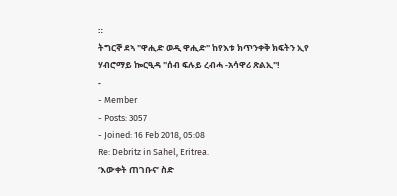።
ትግርኞ ደኣ "ዋሒድ ወዲ ዋሒድ" ከየእቱ ክጥንቀቅ ክፍትን ኢየ ሃብሮማይ ኰርዒዳ "ሰብ ፍሉይ ረብሓ -አሳዋሪ ጽልኢ"!
-
- Member
- Posts: 3057
- Joined: 16 Feb 2018, 05:08
Re: Debritz in Sahel, Eritrea.
‘እውቀት ጠገቡና’ ስድ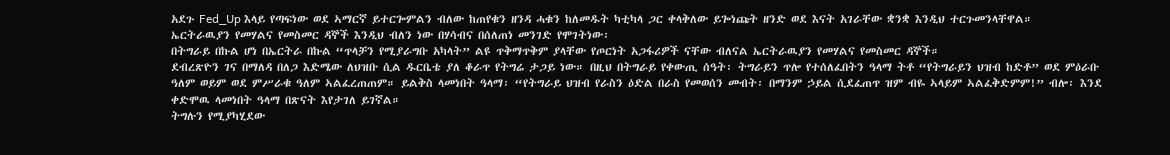አደጉ Fed_Up እላይ የጣፍነው ወደ ኣማርኛ ይተርጐምልን ብለው ከጠየቁን ዘንዳ ሓቁን ከለመዱት ካቲካላ ጋር ቀላቅለው ይጐነጩት ዘንድ ወደ እናት አገራቸው ቋንቋ እንዲህ ተርጉመንላቸዋል።
ኤርትራዉያን የመሃልና የመስመር ዳኞች እንዲህ ብለን ነው በሃሳብና በሰለጠነ መንገድ የሞገትነው፡
በትግራይ በኩል ሆነ በኤርትራ በኩል “ጥላቻን የሚያራግቡ አካላት” ልዩ ጥቅማጥቅም ያላቸው የጦርነት አጋፋሪዎች ናቸው ብለናል ኤርትራዉያን የመሃልና የመስመር ዳኞች።
ደብረጽዮን ገና በማለዳ በለጋ እድሜው ለህዝቡ ሲል ዱርቤቴ ያለ ቆራጥ የትግሬ ታጋይ ነው። በዚህ በትግራይ የቀውጢ ሰዓት፡ ትግራይን ጥሎ የተሰለፈበትን ዓላማ ትቶ “የትግራይን ህዝብ ከድቶ” ወደ ምዕራቡ ዓለም ወይም ወደ ምሥራቁ ዓለም ኣልፈረጠጠም። ይልቅስ ላመነበት ዓላማ፡ “የትግራይ ህዝብ የራስን ዕድል በራስ የመወሰን መብት፡ በማንም ኃይል ሲደፈጠጥ ዝም ብዬ ኣላይም ኣልፈቅድምም!” ብሎ፡ እንደ ቀድሞዉ ላመነበት ዓላማ በጽናት እየታገለ ይገኛል።
ትግሉን የሚያካሂደው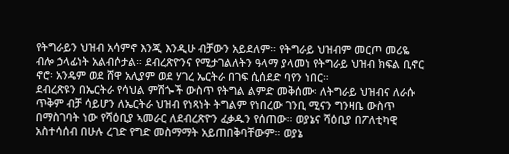የትግራይን ህዝብ አሳምኖ እንጂ እንዲሁ ብቻውን አይደለም። የትግራይ ህዝብም መርጦ መሪዬ ብሎ ኃላፊነት አልብሶታል። ደብረጽዮንና የሚታገልለትን ዓላማ ያላመነ የትግራይ ህዝብ ክፍል ቢኖር ኖሮ፡ አንዴም ወደ ሸዋ አሊያም ወደ ሃገረ ኤርትራ በገፍ ሲሰደድ ባየን ነበር።
ደብረጽዩን በኤርትራ የሳህል ምሽጐች ውስጥ የትግል ልምድ መቅሰሙ፡ ለትግራይ ህዝብና ለራሱ ጥቅም ብቻ ሳይሆን ለኤርትራ ህዝብ የነጻነት ትግልም የነበረው ገንቢ ሚናን ግንዛቤ ውስጥ በማስገባት ነው የሻዕቢያ ኣመራር ለደብረጽዮን ፈቃዱን የሰጠው። ወያኔና ሻዕቢያ በፖለቲካዊ አስተሳሰብ በሁሉ ረገድ የግድ መስማማት አይጠበቅባቸውም። ወያኔ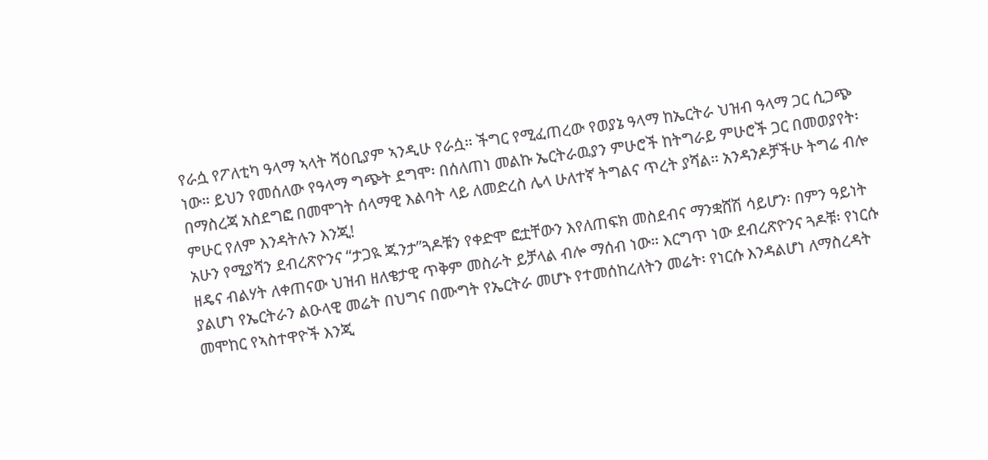የራሷ የፖለቲካ ዓላማ ኣላት ሻዕቢያም ኣንዲሁ የራሷ። ችግር የሚፈጠረው የወያኔ ዓላማ ከኤርትራ ህዝብ ዓላማ ጋር ሲጋጭ ነው። ይህን የመሰለው የዓላማ ግጭት ደግሞ፡ በሰለጠነ መልኩ ኤርትራዉያን ምሁሮች ከትግራይ ምሁሮች ጋር በመወያየት፡ በማስረጃ አስደግፎ በመሞገት ሰላማዊ እልባት ላይ ለመድረስ ሌላ ሁለተኛ ትግልና ጥረት ያሻል። አንዳንዶቻችሁ ትግሬ ብሎ ምሁር የለም እንዳትሉን እንጂ!
አሁን የሚያሻን ደብረጽዮንና “ታጋዪ ጁንታ”ጓዶቹን የቀድሞ ፎቷቸውን እየለጠፍክ መስደብና ማንቋሸሽ ሳይሆን፡ በምን ዓይነት ዘዴና ብልሃት ለቀጠናው ህዝብ ዘለቄታዊ ጥቅም መስራት ይቻላል ብሎ ማሰብ ነው። እርግጥ ነው ደብረጽዮንና ጓዶቹ፡ የነርሱ ያልሆነ የኤርትራን ልዑላዊ መሬት በህግና በሙግት የኤርትራ መሆኑ የተመሰከረለትን መሬት፡ የነርሱ እንዳልሆነ ለማስረዳት መሞከር የኣስተዋዮች እንጂ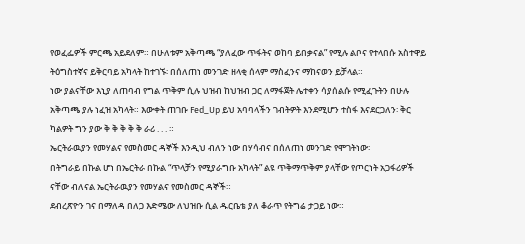የወፈፌዎች ምርጫ አይደለም። በሁለቱም አቅጣጫ “ያለፈው ጥፋትና ወከባ ይበቃናል” የሚሉ ልቦና የተላበሱ አስተዋይ ትዕግስተኛና ይቅርባይ አካላት ከተገኙ፡ በሰለጠነ መንገድ ዘላቂ ሰላም ማስፈንና ማከናወን ይቻላል።
ነው ያልናቸው እኒያ ለጠባብ የግል ጥቅም ሲሉ ህዝብ ከህዝብ ጋር ለማፋጀት ሌተቀን ሳያሰልሱ የሚፈጉትን በሁሉ አቅጣጫ ያሉ ነፈዝ አካላት። እውቀት ጠገቡ Fed_Up ይህ አባባላችን ገብትዎት እንደሚሆን ተስፋ እናደርጋለን፡ ቅር ካልዎት ግን ያው ቅ ቅ ቅ ቅ ቅ ራሪ . . . ።
ኤርትራዉያን የመሃልና የመስመር ዳኞች እንዲህ ብለን ነው በሃሳብና በሰለጠነ መንገድ የሞገትነው፡
በትግራይ በኩል ሆነ በኤርትራ በኩል “ጥላቻን የሚያራግቡ አካላት” ልዩ ጥቅማጥቅም ያላቸው የጦርነት አጋፋሪዎች ናቸው ብለናል ኤርትራዉያን የመሃልና የመስመር ዳኞች።
ደብረጽዮን ገና በማለዳ በለጋ እድሜው ለህዝቡ ሲል ዱርቤቴ ያለ ቆራጥ የትግሬ ታጋይ ነው።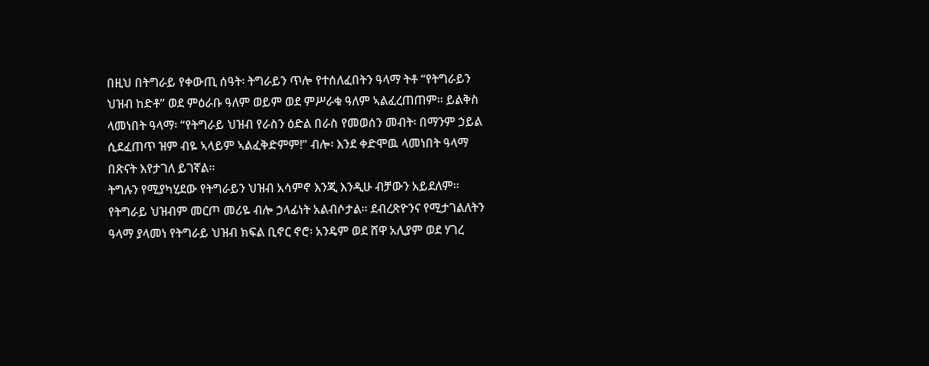በዚህ በትግራይ የቀውጢ ሰዓት፡ ትግራይን ጥሎ የተሰለፈበትን ዓላማ ትቶ “የትግራይን ህዝብ ከድቶ” ወደ ምዕራቡ ዓለም ወይም ወደ ምሥራቁ ዓለም ኣልፈረጠጠም። ይልቅስ ላመነበት ዓላማ፡ “የትግራይ ህዝብ የራስን ዕድል በራስ የመወሰን መብት፡ በማንም ኃይል ሲደፈጠጥ ዝም ብዬ ኣላይም ኣልፈቅድምም!” ብሎ፡ እንደ ቀድሞዉ ላመነበት ዓላማ በጽናት እየታገለ ይገኛል።
ትግሉን የሚያካሂደው የትግራይን ህዝብ አሳምኖ እንጂ እንዲሁ ብቻውን አይደለም። የትግራይ ህዝብም መርጦ መሪዬ ብሎ ኃላፊነት አልብሶታል። ደብረጽዮንና የሚታገልለትን ዓላማ ያላመነ የትግራይ ህዝብ ክፍል ቢኖር ኖሮ፡ አንዴም ወደ ሸዋ አሊያም ወደ ሃገረ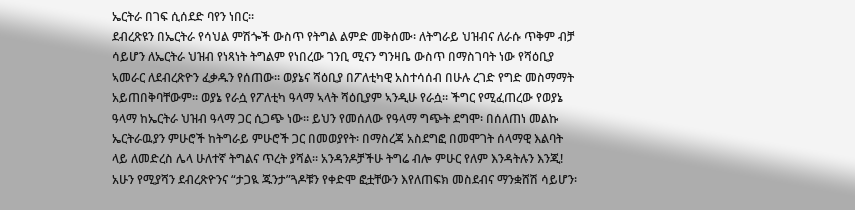ኤርትራ በገፍ ሲሰደድ ባየን ነበር።
ደብረጽዩን በኤርትራ የሳህል ምሽጐች ውስጥ የትግል ልምድ መቅሰሙ፡ ለትግራይ ህዝብና ለራሱ ጥቅም ብቻ ሳይሆን ለኤርትራ ህዝብ የነጻነት ትግልም የነበረው ገንቢ ሚናን ግንዛቤ ውስጥ በማስገባት ነው የሻዕቢያ ኣመራር ለደብረጽዮን ፈቃዱን የሰጠው። ወያኔና ሻዕቢያ በፖለቲካዊ አስተሳሰብ በሁሉ ረገድ የግድ መስማማት አይጠበቅባቸውም። ወያኔ የራሷ የፖለቲካ ዓላማ ኣላት ሻዕቢያም ኣንዲሁ የራሷ። ችግር የሚፈጠረው የወያኔ ዓላማ ከኤርትራ ህዝብ ዓላማ ጋር ሲጋጭ ነው። ይህን የመሰለው የዓላማ ግጭት ደግሞ፡ በሰለጠነ መልኩ ኤርትራዉያን ምሁሮች ከትግራይ ምሁሮች ጋር በመወያየት፡ በማስረጃ አስደግፎ በመሞገት ሰላማዊ እልባት ላይ ለመድረስ ሌላ ሁለተኛ ትግልና ጥረት ያሻል። አንዳንዶቻችሁ ትግሬ ብሎ ምሁር የለም እንዳትሉን እንጂ!
አሁን የሚያሻን ደብረጽዮንና “ታጋዪ ጁንታ”ጓዶቹን የቀድሞ ፎቷቸውን እየለጠፍክ መስደብና ማንቋሸሽ ሳይሆን፡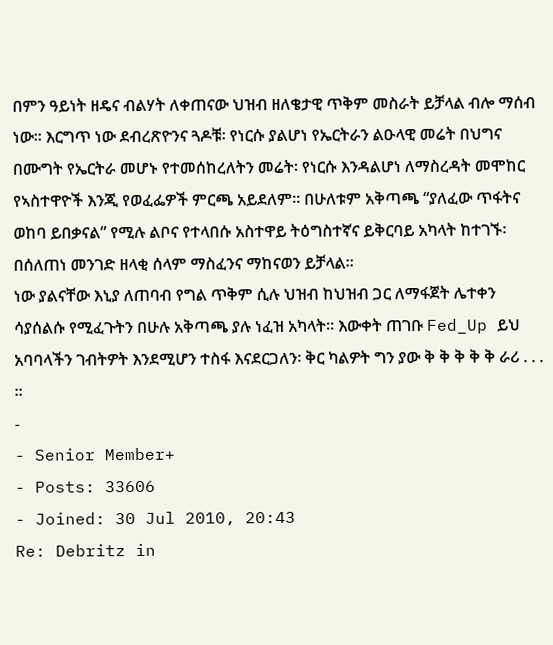በምን ዓይነት ዘዴና ብልሃት ለቀጠናው ህዝብ ዘለቄታዊ ጥቅም መስራት ይቻላል ብሎ ማሰብ ነው። እርግጥ ነው ደብረጽዮንና ጓዶቹ፡ የነርሱ ያልሆነ የኤርትራን ልዑላዊ መሬት በህግና በሙግት የኤርትራ መሆኑ የተመሰከረለትን መሬት፡ የነርሱ እንዳልሆነ ለማስረዳት መሞከር የኣስተዋዮች እንጂ የወፈፌዎች ምርጫ አይደለም። በሁለቱም አቅጣጫ “ያለፈው ጥፋትና ወከባ ይበቃናል” የሚሉ ልቦና የተላበሱ አስተዋይ ትዕግስተኛና ይቅርባይ አካላት ከተገኙ፡ በሰለጠነ መንገድ ዘላቂ ሰላም ማስፈንና ማከናወን ይቻላል።
ነው ያልናቸው እኒያ ለጠባብ የግል ጥቅም ሲሉ ህዝብ ከህዝብ ጋር ለማፋጀት ሌተቀን ሳያሰልሱ የሚፈጉትን በሁሉ አቅጣጫ ያሉ ነፈዝ አካላት። እውቀት ጠገቡ Fed_Up ይህ አባባላችን ገብትዎት እንደሚሆን ተስፋ እናደርጋለን፡ ቅር ካልዎት ግን ያው ቅ ቅ ቅ ቅ ቅ ራሪ . . . ።
-
- Senior Member+
- Posts: 33606
- Joined: 30 Jul 2010, 20:43
Re: Debritz in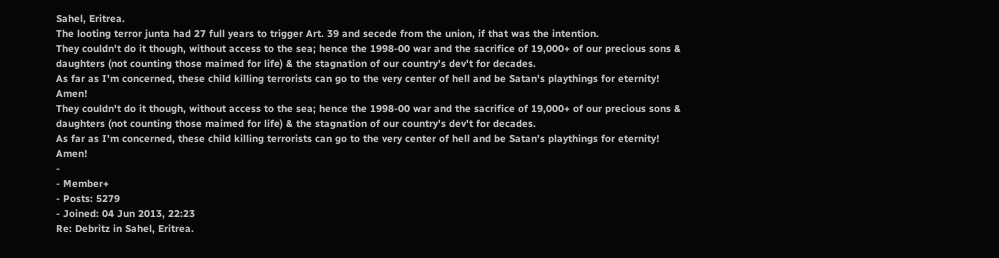Sahel, Eritrea.
The looting terror junta had 27 full years to trigger Art. 39 and secede from the union, if that was the intention.
They couldn't do it though, without access to the sea; hence the 1998-00 war and the sacrifice of 19,000+ of our precious sons & daughters (not counting those maimed for life) & the stagnation of our country's dev't for decades.
As far as I'm concerned, these child killing terrorists can go to the very center of hell and be Satan's playthings for eternity!
Amen!
They couldn't do it though, without access to the sea; hence the 1998-00 war and the sacrifice of 19,000+ of our precious sons & daughters (not counting those maimed for life) & the stagnation of our country's dev't for decades.
As far as I'm concerned, these child killing terrorists can go to the very center of hell and be Satan's playthings for eternity!
Amen!
-
- Member+
- Posts: 5279
- Joined: 04 Jun 2013, 22:23
Re: Debritz in Sahel, Eritrea.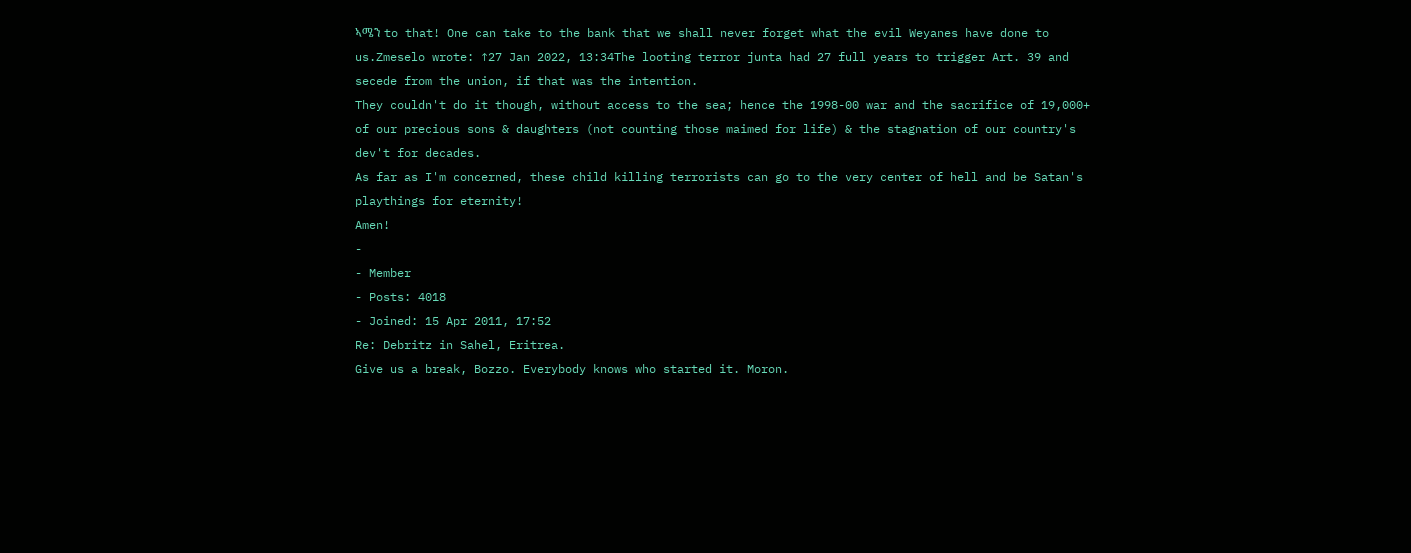ኣሜን to that! One can take to the bank that we shall never forget what the evil Weyanes have done to us.Zmeselo wrote: ↑27 Jan 2022, 13:34The looting terror junta had 27 full years to trigger Art. 39 and secede from the union, if that was the intention.
They couldn't do it though, without access to the sea; hence the 1998-00 war and the sacrifice of 19,000+ of our precious sons & daughters (not counting those maimed for life) & the stagnation of our country's dev't for decades.
As far as I'm concerned, these child killing terrorists can go to the very center of hell and be Satan's playthings for eternity!
Amen!
-
- Member
- Posts: 4018
- Joined: 15 Apr 2011, 17:52
Re: Debritz in Sahel, Eritrea.
Give us a break, Bozzo. Everybody knows who started it. Moron.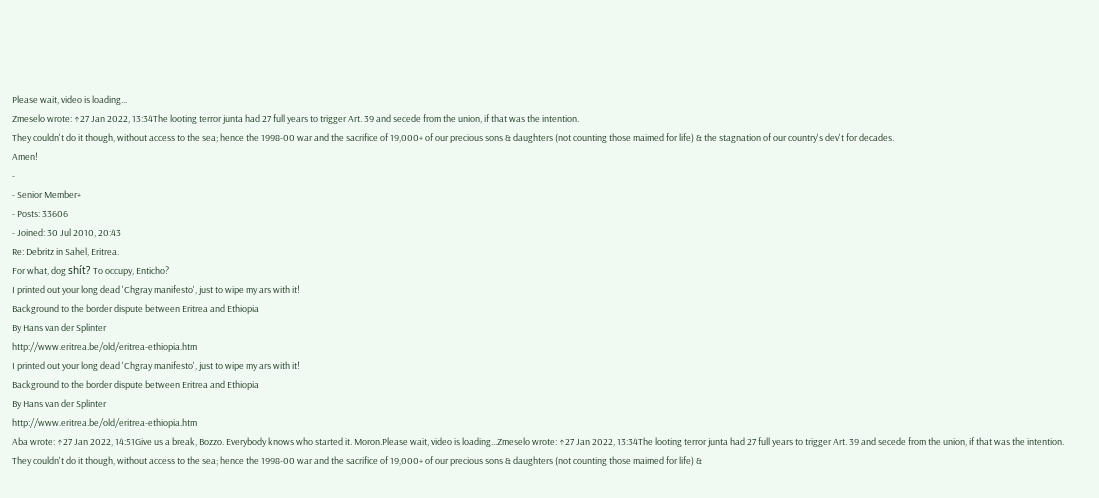Please wait, video is loading...
Zmeselo wrote: ↑27 Jan 2022, 13:34The looting terror junta had 27 full years to trigger Art. 39 and secede from the union, if that was the intention.
They couldn't do it though, without access to the sea; hence the 1998-00 war and the sacrifice of 19,000+ of our precious sons & daughters (not counting those maimed for life) & the stagnation of our country's dev't for decades.
Amen!
-
- Senior Member+
- Posts: 33606
- Joined: 30 Jul 2010, 20:43
Re: Debritz in Sahel, Eritrea.
For what, dog shít? To occupy, Enticho?
I printed out your long dead 'Chgray manifesto', just to wipe my ars with it!
Background to the border dispute between Eritrea and Ethiopia
By Hans van der Splinter
http://www.eritrea.be/old/eritrea-ethiopia.htm
I printed out your long dead 'Chgray manifesto', just to wipe my ars with it!
Background to the border dispute between Eritrea and Ethiopia
By Hans van der Splinter
http://www.eritrea.be/old/eritrea-ethiopia.htm
Aba wrote: ↑27 Jan 2022, 14:51Give us a break, Bozzo. Everybody knows who started it. Moron.Please wait, video is loading...Zmeselo wrote: ↑27 Jan 2022, 13:34The looting terror junta had 27 full years to trigger Art. 39 and secede from the union, if that was the intention.
They couldn't do it though, without access to the sea; hence the 1998-00 war and the sacrifice of 19,000+ of our precious sons & daughters (not counting those maimed for life) &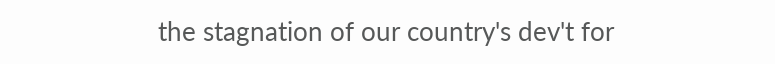the stagnation of our country's dev't for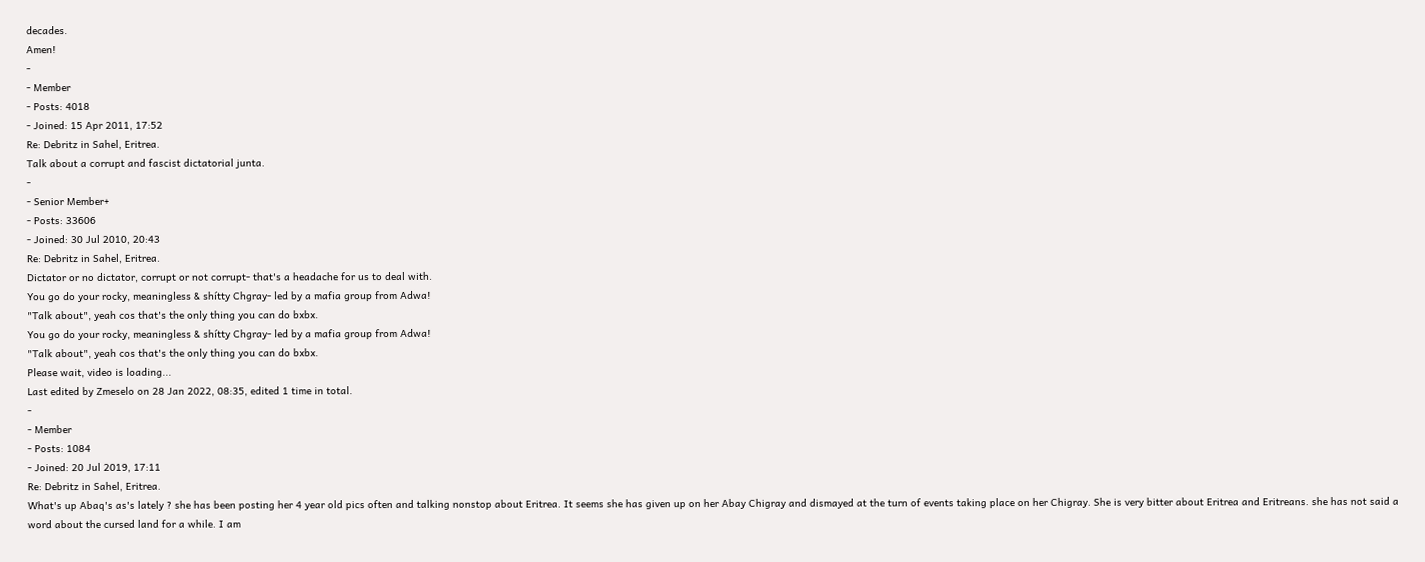decades.
Amen!
-
- Member
- Posts: 4018
- Joined: 15 Apr 2011, 17:52
Re: Debritz in Sahel, Eritrea.
Talk about a corrupt and fascist dictatorial junta.
-
- Senior Member+
- Posts: 33606
- Joined: 30 Jul 2010, 20:43
Re: Debritz in Sahel, Eritrea.
Dictator or no dictator, corrupt or not corrupt- that's a headache for us to deal with.
You go do your rocky, meaningless & shítty Chgray- led by a mafia group from Adwa!
"Talk about", yeah cos that's the only thing you can do bxbx.
You go do your rocky, meaningless & shítty Chgray- led by a mafia group from Adwa!
"Talk about", yeah cos that's the only thing you can do bxbx.
Please wait, video is loading...
Last edited by Zmeselo on 28 Jan 2022, 08:35, edited 1 time in total.
-
- Member
- Posts: 1084
- Joined: 20 Jul 2019, 17:11
Re: Debritz in Sahel, Eritrea.
What's up Abaq's as's lately ? she has been posting her 4 year old pics often and talking nonstop about Eritrea. It seems she has given up on her Abay Chigray and dismayed at the turn of events taking place on her Chigray. She is very bitter about Eritrea and Eritreans. she has not said a word about the cursed land for a while. I am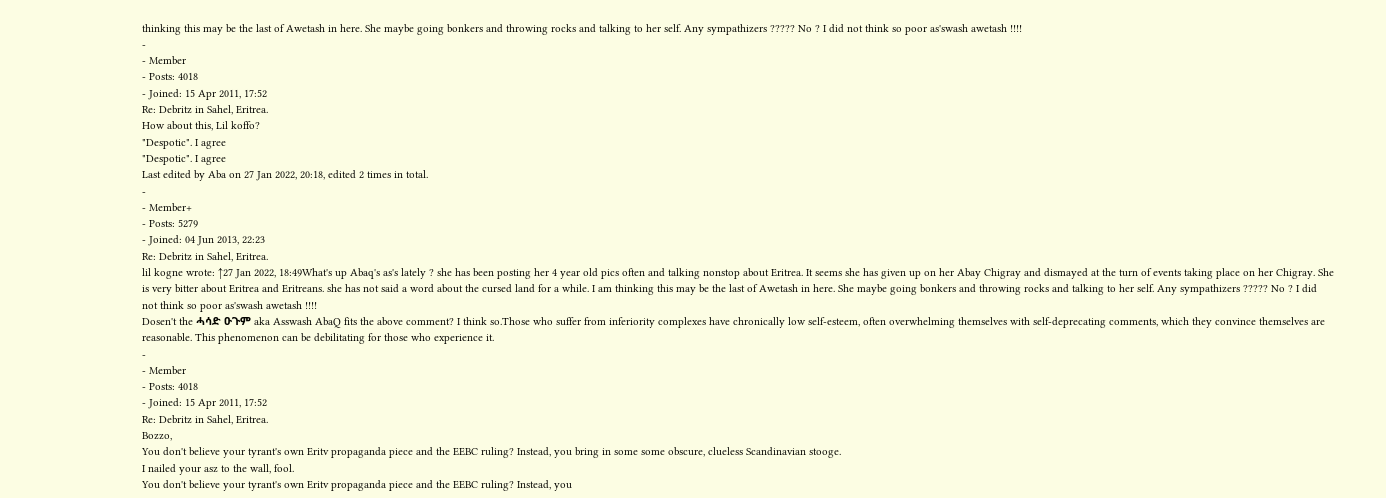thinking this may be the last of Awetash in here. She maybe going bonkers and throwing rocks and talking to her self. Any sympathizers ????? No ? I did not think so poor as'swash awetash !!!!
-
- Member
- Posts: 4018
- Joined: 15 Apr 2011, 17:52
Re: Debritz in Sahel, Eritrea.
How about this, Lil koffo?
"Despotic". I agree
"Despotic". I agree
Last edited by Aba on 27 Jan 2022, 20:18, edited 2 times in total.
-
- Member+
- Posts: 5279
- Joined: 04 Jun 2013, 22:23
Re: Debritz in Sahel, Eritrea.
lil kogne wrote: ↑27 Jan 2022, 18:49What's up Abaq's as's lately ? she has been posting her 4 year old pics often and talking nonstop about Eritrea. It seems she has given up on her Abay Chigray and dismayed at the turn of events taking place on her Chigray. She is very bitter about Eritrea and Eritreans. she has not said a word about the cursed land for a while. I am thinking this may be the last of Awetash in here. She maybe going bonkers and throwing rocks and talking to her self. Any sympathizers ????? No ? I did not think so poor as'swash awetash !!!!
Dosen't the ሓሳድ ዑጉም aka Asswash AbaQ fits the above comment? I think so.Those who suffer from inferiority complexes have chronically low self-esteem, often overwhelming themselves with self-deprecating comments, which they convince themselves are reasonable. This phenomenon can be debilitating for those who experience it.
-
- Member
- Posts: 4018
- Joined: 15 Apr 2011, 17:52
Re: Debritz in Sahel, Eritrea.
Bozzo,
You don't believe your tyrant's own Eritv propaganda piece and the EEBC ruling? Instead, you bring in some some obscure, clueless Scandinavian stooge.
I nailed your asz to the wall, fool.
You don't believe your tyrant's own Eritv propaganda piece and the EEBC ruling? Instead, you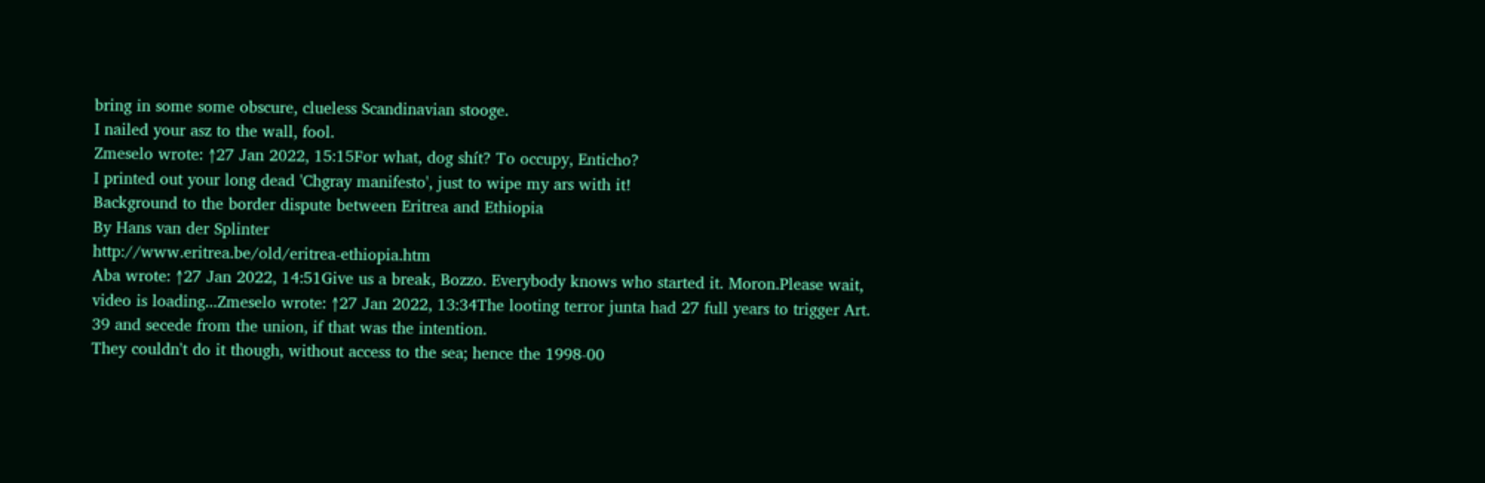bring in some some obscure, clueless Scandinavian stooge.
I nailed your asz to the wall, fool.
Zmeselo wrote: ↑27 Jan 2022, 15:15For what, dog shít? To occupy, Enticho?
I printed out your long dead 'Chgray manifesto', just to wipe my ars with it!
Background to the border dispute between Eritrea and Ethiopia
By Hans van der Splinter
http://www.eritrea.be/old/eritrea-ethiopia.htm
Aba wrote: ↑27 Jan 2022, 14:51Give us a break, Bozzo. Everybody knows who started it. Moron.Please wait, video is loading...Zmeselo wrote: ↑27 Jan 2022, 13:34The looting terror junta had 27 full years to trigger Art. 39 and secede from the union, if that was the intention.
They couldn't do it though, without access to the sea; hence the 1998-00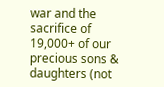war and the sacrifice of 19,000+ of our precious sons & daughters (not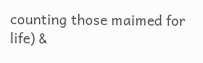counting those maimed for life) &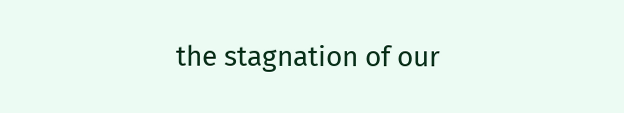the stagnation of our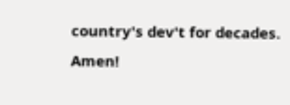country's dev't for decades.
Amen!